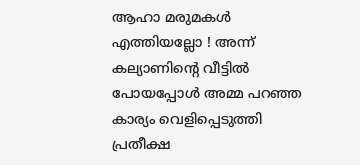ആഹാ മരുമകള്‍ എത്തിയല്ലോ ! അന്ന് കല്യാണിന്റെ വീട്ടില്‍ പോയപ്പോള്‍ അമ്മ പറഞ്ഞ കാര്യം വെളിപ്പെടുത്തി പ്രതീക്ഷ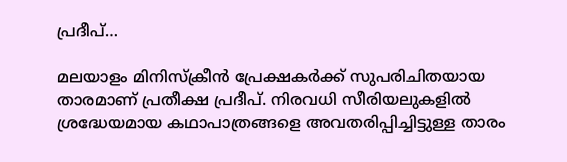പ്രദീപ്…

മലയാളം മിനിസ്‌ക്രീന്‍ പ്രേക്ഷകര്‍ക്ക് സുപരിചിതയായ താരമാണ് പ്രതീക്ഷ പ്രദീപ്. നിരവധി സീരിയലുകളില്‍ ശ്രദ്ധേയമായ കഥാപാത്രങ്ങളെ അവതരിപ്പിച്ചിട്ടുള്ള താരം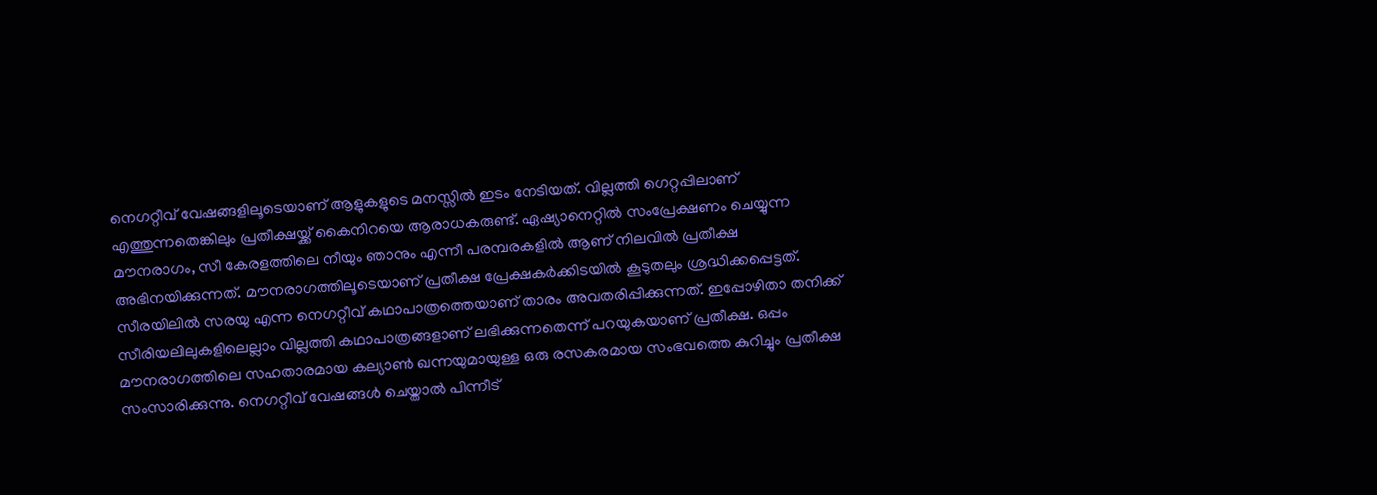നെഗറ്റീവ് വേഷങ്ങളിലൂടെയാണ് ആളുകളുടെ മനസ്സില്‍ ഇടം നേടിയത്. വില്ലത്തി ഗെറ്റപ്പിലാണ് എത്തുന്നതെങ്കിലും പ്രതീക്ഷയ്ക്ക് കൈനിറയെ ആരാധകരുണ്ട്. ഏഷ്യാനെറ്റില്‍ സംപ്രേക്ഷണം ചെയ്യുന്ന മൗനരാഗം, സീ കേരളത്തിലെ നീയും ഞാനും എന്നീ പരമ്പരകളില്‍ ആണ് നിലവില്‍ പ്രതീക്ഷ അഭിനയിക്കുന്നത്. മൗനരാഗത്തിലൂടെയാണ് പ്രതീക്ഷ പ്രേക്ഷകര്‍ക്കിടയില്‍ കൂടുതലും ശ്രദ്ധിക്കപ്പെട്ടത്. സീരയിലില്‍ സരയു എന്ന നെഗറ്റീവ് കഥാപാത്രത്തെയാണ് താരം അവതരിപ്പിക്കുന്നത്. ഇപ്പോഴിതാ തനിക്ക് സീരിയലിലുകളിലെല്ലാം വില്ലത്തി കഥാപാത്രങ്ങളാണ് ലഭിക്കുന്നതെന്ന് പറയുകയാണ് പ്രതീക്ഷ. ഒപ്പം മൗനരാഗത്തിലെ സഹതാരമായ കല്യാണ്‍ ഖന്നയുമായുള്ള ഒരു രസകരമായ സംഭവത്തെ കുറിച്ചും പ്രതീക്ഷ സംസാരിക്കുന്നു. നെഗറ്റീവ് വേഷങ്ങള്‍ ചെയ്താല്‍ പിന്നീട്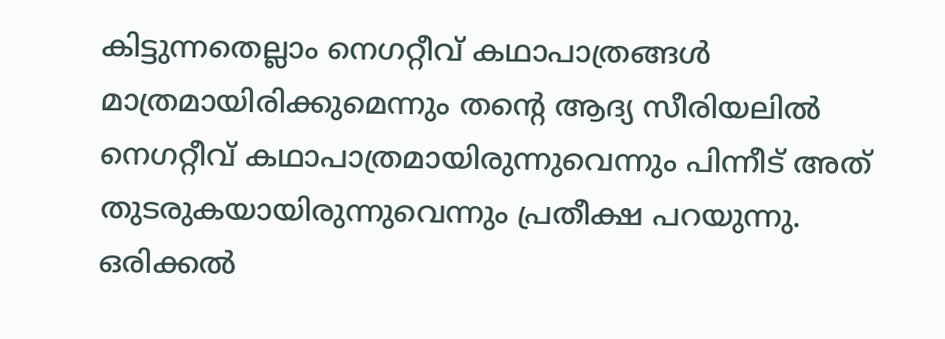കിട്ടുന്നതെല്ലാം നെഗറ്റീവ് കഥാപാത്രങ്ങള്‍ മാത്രമായിരിക്കുമെന്നും തന്റെ ആദ്യ സീരിയലില്‍ നെഗറ്റീവ് കഥാപാത്രമായിരുന്നുവെന്നും പിന്നീട് അത് തുടരുകയായിരുന്നുവെന്നും പ്രതീക്ഷ പറയുന്നു. ഒരിക്കല്‍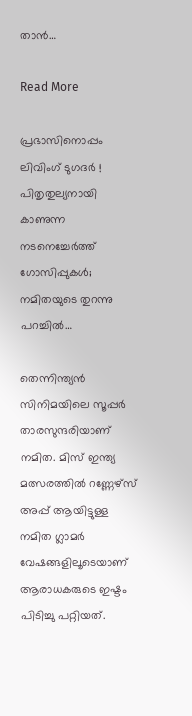താന്‍…

Read More

പ്രഭാസിനൊപ്പം ലിവിംഗ് ടുഗദര്‍ ! പിതൃതുല്യനായി കാണുന്ന നടനെച്ചേര്‍ത്ത് ഗോസിപ്പുകള്‍; നമിതയുടെ തുറന്നു പറച്ചില്‍…

തെന്നിന്ത്യന്‍ സിനിമയിലെ സൂപ്പര്‍ താരസുന്ദരിയാണ് നമിത. മിസ് ഇന്ത്യ മത്സരത്തില്‍ റണ്ണേഴ്‌സ് അപ്പ് ആയിട്ടുള്ള നമിത ഗ്ലാമര്‍ വേഷങ്ങളിലൂടെയാണ് ആരാധകരുടെ ഇഷ്ടം പിടിച്ചു പറ്റിയത്.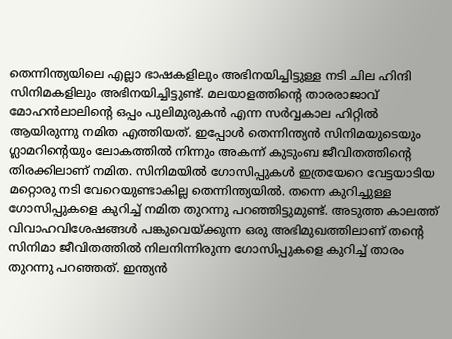തെന്നിന്ത്യയിലെ എല്ലാ ഭാഷകളിലും അഭിനയിച്ചിട്ടുള്ള നടി ചില ഹിന്ദി സിനിമകളിലും അഭിനയിച്ചിട്ടുണ്ട്. മലയാളത്തിന്റെ താരരാജാവ് മോഹന്‍ലാലിന്റെ ഒപ്പം പുലിമുരുകന്‍ എന്ന സര്‍വ്വകാല ഹിറ്റില്‍ ആയിരുന്നു നമിത എത്തിയത്. ഇപ്പോള്‍ തെന്നിന്ത്യന്‍ സിനിമയുടെയും ഗ്ലാമറിന്റെയും ലോകത്തില്‍ നിന്നും അകന്ന് കുടുംബ ജീവിതത്തിന്റെ തിരക്കിലാണ് നമിത. സിനിമയില്‍ ഗോസിപ്പുകള്‍ ഇത്രയേറെ വേട്ടയാടിയ മറ്റൊരു നടി വേറെയുണ്ടാകില്ല തെന്നിന്ത്യയില്‍. തന്നെ കുറിച്ചുള്ള ഗോസിപ്പുകളെ കുറിച്ച് നമിത തുറന്നു പറഞ്ഞിട്ടുമുണ്ട്. അടുത്ത കാലത്ത് വിവാഹവിശേഷങ്ങള്‍ പങ്കുവെയ്ക്കുന്ന ഒരു അഭിമുഖത്തിലാണ് തന്റെ സിനിമാ ജീവിതത്തില്‍ നിലനിന്നിരുന്ന ഗോസിപ്പുകളെ കുറിച്ച് താരം തുറന്നു പറഞ്ഞത്. ഇന്ത്യന്‍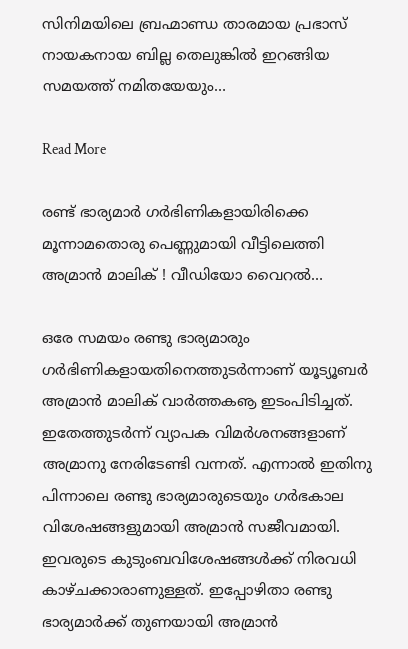സിനിമയിലെ ബ്രഹ്മാണ്ഡ താരമായ പ്രഭാസ് നായകനായ ബില്ല തെലുങ്കില്‍ ഇറങ്ങിയ സമയത്ത് നമിതയേയും…

Read More

രണ്ട് ഭാര്യമാര്‍ ഗര്‍ഭിണികളായിരിക്കെ മൂന്നാമതൊരു പെണ്ണുമായി വീട്ടിലെത്തി അമ്രാന്‍ മാലിക് ! വീഡിയോ വൈറല്‍…

ഒരേ സമയം രണ്ടു ഭാര്യമാരും ഗര്‍ഭിണികളായതിനെത്തുടര്‍ന്നാണ് യൂട്യൂബര്‍ അമ്രാന്‍ മാലിക് വാര്‍ത്തകൡ ഇടംപിടിച്ചത്. ഇതേത്തുടര്‍ന്ന് വ്യാപക വിമര്‍ശനങ്ങളാണ് അമ്രാനു നേരിടേണ്ടി വന്നത്. എന്നാല്‍ ഇതിനു പിന്നാലെ രണ്ടു ഭാര്യമാരുടെയും ഗര്‍ഭകാല വിശേഷങ്ങളുമായി അമ്രാന്‍ സജീവമായി. ഇവരുടെ കുടുംബവിശേഷങ്ങള്‍ക്ക് നിരവധി കാഴ്ചക്കാരാണുള്ളത്. ഇപ്പോഴിതാ രണ്ടു ഭാര്യമാര്‍ക്ക് തുണയായി അമ്രാന്‍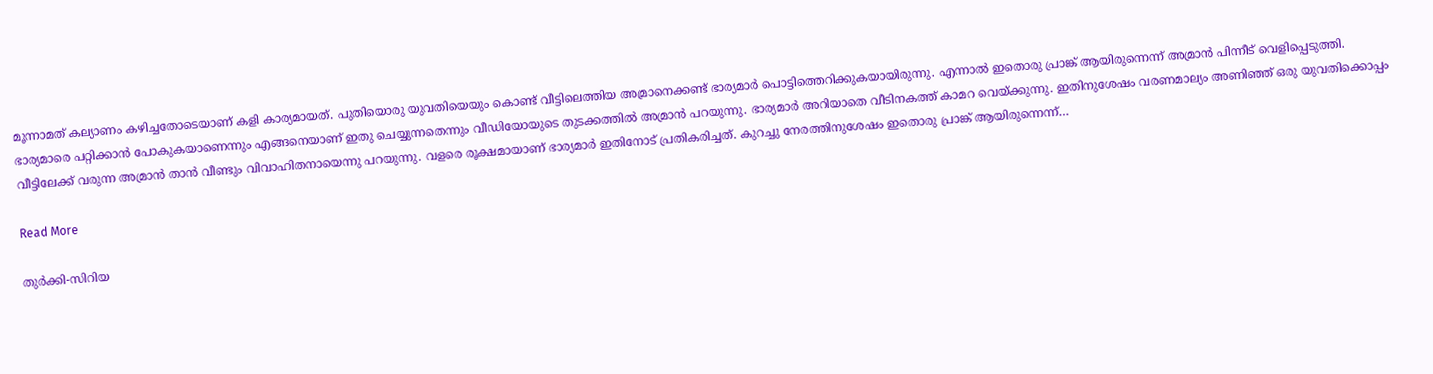മൂന്നാമത് കല്യാണം കഴിച്ചതോടെയാണ് കളി കാര്യമായത്. പുതിയൊരു യുവതിയെയും കൊണ്ട് വീട്ടിലെത്തിയ അമ്രാനെക്കണ്ട് ഭാര്യമാര്‍ പൊട്ടിത്തെറിക്കുകയായിരുന്നു. എന്നാല്‍ ഇതൊരു പ്രാങ്ക് ആയിരുന്നെന്ന് അമ്രാന്‍ പിന്നീട് വെളിപ്പെടുത്തി. ഭാര്യമാരെ പറ്റിക്കാന്‍ പോകുകയാണെന്നും എങ്ങനെയാണ് ഇതു ചെയ്യുന്നതെന്നും വീഡിയോയുടെ തുടക്കത്തില്‍ അമ്രാന്‍ പറയുന്നു. ഭാര്യമാര്‍ അറിയാതെ വീടിനകത്ത് കാമറ വെയ്ക്കുന്നു. ഇതിനുശേഷം വരണമാല്യം അണിഞ്ഞ് ഒരു യുവതിക്കൊപ്പം വീട്ടിലേക്ക് വരുന്ന അമ്രാന്‍ താന്‍ വീണ്ടും വിവാഹിതനായെന്നു പറയുന്നു. വളരെ രൂക്ഷമായാണ് ഭാര്യമാര്‍ ഇതിനോട് പ്രതികരിച്ചത്. കുറച്ചു നേരത്തിനുശേഷം ഇതൊരു പ്രാങ്ക് ആയിരുന്നെന്ന്…

Read More

തുര്‍ക്കി-സിറിയ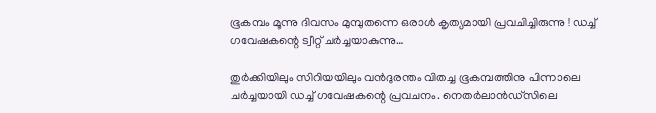ഭൂകമ്പം മൂന്നു ദിവസം മുമ്പുതന്നെ ഒരാള്‍ കൃത്യമായി പ്രവചിച്ചിരുന്നു ! ഡച്ച് ഗവേഷകന്റെ ട്വീറ്റ് ചര്‍ച്ചയാകുന്നു…

തുര്‍ക്കിയിലും സിറിയയിലും വന്‍ദുരന്തം വിതച്ച ഭൂകമ്പത്തിനു പിന്നാലെ ചര്‍ച്ചയായി ഡച്ച് ഗവേഷകന്റെ പ്രവചനം. നെതര്‍ലാന്‍ഡ്സിലെ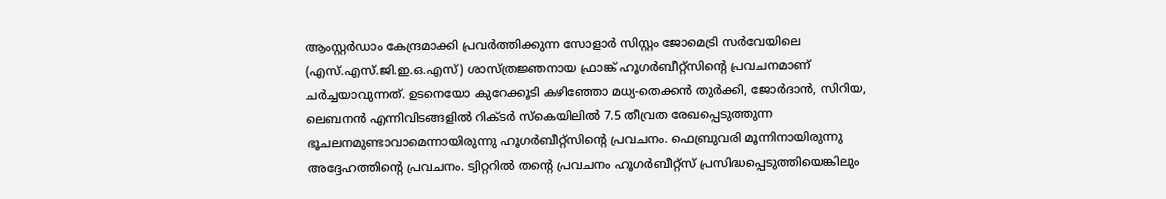ആംസ്റ്റര്‍ഡാം കേന്ദ്രമാക്കി പ്രവര്‍ത്തിക്കുന്ന സോളാര്‍ സിസ്റ്റം ജോമെട്രി സര്‍വേയിലെ (എസ്.എസ്.ജി.ഇ.ഒ.എസ്) ശാസ്ത്രജ്ഞനായ ഫ്രാങ്ക് ഹൂഗര്‍ബീറ്റ്സിന്റെ പ്രവചനമാണ് ചര്‍ച്ചയാവുന്നത്. ഉടനെയോ കുറേക്കൂടി കഴിഞ്ഞോ മധ്യ-തെക്കന്‍ തുര്‍ക്കി, ജോര്‍ദാന്‍, സിറിയ, ലെബനന്‍ എന്നിവിടങ്ങളില്‍ റിക്ടര്‍ സ്‌കെയിലില്‍ 7.5 തീവ്രത രേഖപ്പെടുത്തുന്ന ഭൂചലനമുണ്ടാവാമെന്നായിരുന്നു ഹൂഗര്‍ബീറ്റ്സിന്റെ പ്രവചനം. ഫെബ്രുവരി മൂന്നിനായിരുന്നു അദ്ദേഹത്തിന്റെ പ്രവചനം. ട്വിറ്ററില്‍ തന്റെ പ്രവചനം ഹൂഗര്‍ബീറ്റ്സ് പ്രസിദ്ധപ്പെടുത്തിയെങ്കിലും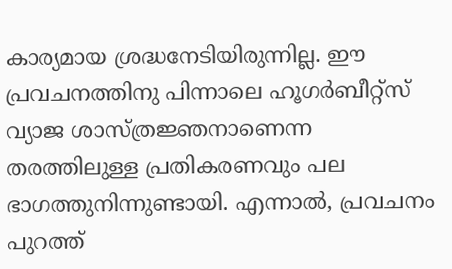കാര്യമായ ശ്രദ്ധനേടിയിരുന്നില്ല. ഈ പ്രവചനത്തിനു പിന്നാലെ ഹൂഗര്‍ബീറ്റ്സ് വ്യാജ ശാസ്ത്രജ്ഞനാണെന്ന തരത്തിലുള്ള പ്രതികരണവും പല ഭാഗത്തുനിന്നുണ്ടായി. എന്നാല്‍, പ്രവചനം പുറത്ത്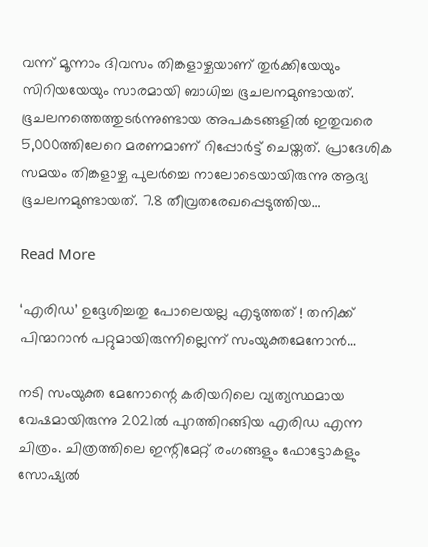വന്ന് മൂന്നാം ദിവസം തിങ്കളാഴ്ചയാണ് തുര്‍ക്കിയേയും സിറിയയേയും സാരമായി ബാധിച്ച ഭൂചലനമുണ്ടായത്. ഭൂചലനത്തെത്തുടര്‍ന്നുണ്ടായ അപകടങ്ങളില്‍ ഇതുവരെ 5,000ത്തിലേറെ മരണമാണ് റിപ്പോര്‍ട്ട് ചെയ്തത്. പ്രാദേശിക സമയം തിങ്കളാഴ്ച പുലര്‍ച്ചെ നാലോടെയായിരുന്നു ആദ്യ ഭൂചലനമുണ്ടായത്. 7.8 തീവ്രതരേഖപ്പെടുത്തിയ…

Read More

‘എരിഡ’ ഉദ്ദേശിച്ചതു പോലെയല്ല എടുത്തത് ! തനിക്ക് പിന്മാറാന്‍ പറ്റുമായിരുന്നില്ലെന്ന് സംയുക്തമേനോന്‍…

നടി സംയുക്ത മേനോന്റെ കരിയറിലെ വ്യത്യസ്ഥമായ വേഷമായിരുന്നു 2021ല്‍ പുറത്തിറങ്ങിയ എരിഡ എന്ന ചിത്രം. ചിത്രത്തിലെ ഇന്റിമേറ്റ് രംഗങ്ങളും ഫോട്ടോകളും സോഷ്യല്‍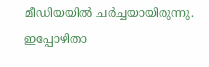മീഡിയയില്‍ ചര്‍ച്ചയായിരുന്നു. ഇപ്പോഴിതാ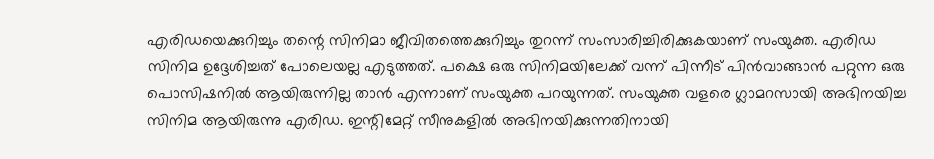എരിഡയെക്കുറിച്ചും തന്റെ സിനിമാ ജീവിതത്തെക്കുറിച്ചും തുറന്ന് സംസാരിച്ചിരിക്കുകയാണ് സംയുക്ത. എരിഡ സിനിമ ഉദ്ദേശിച്ചത് പോലെയല്ല എടുത്തത്. പക്ഷെ ഒരു സിനിമയിലേക്ക് വന്ന് പിന്നീട് പിന്‍വാങ്ങാന്‍ പറ്റുന്ന ഒരു പൊസിഷനില്‍ ആയിരുന്നില്ല താന്‍ എന്നാണ് സംയുക്ത പറയുന്നത്. സംയുക്ത വളരെ ഗ്ലാമറസായി അഭിനയിച്ച സിനിമ ആയിരുന്നു എരിഡ. ഇന്റിമേറ്റ് സീനുകളില്‍ അഭിനയിക്കുന്നതിനായി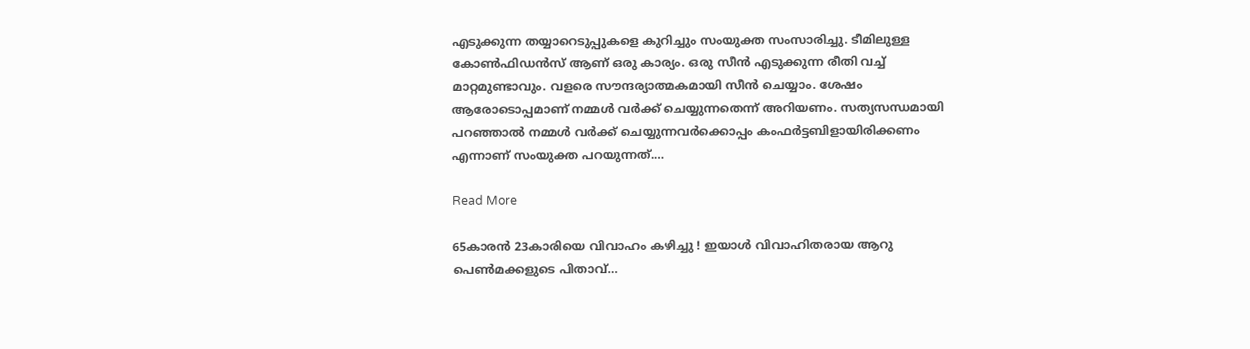എടുക്കുന്ന തയ്യാറെടുപ്പുകളെ കുറിച്ചും സംയുക്ത സംസാരിച്ചു. ടീമിലുള്ള കോണ്‍ഫിഡന്‍സ് ആണ് ഒരു കാര്യം. ഒരു സീന്‍ എടുക്കുന്ന രീതി വച്ച് മാറ്റമുണ്ടാവും. വളരെ സൗന്ദര്യാത്മകമായി സീന്‍ ചെയ്യാം. ശേഷം ആരോടൊപ്പമാണ് നമ്മള്‍ വര്‍ക്ക് ചെയ്യുന്നതെന്ന് അറിയണം. സത്യസന്ധമായി പറഞ്ഞാല്‍ നമ്മള്‍ വര്‍ക്ക് ചെയ്യുന്നവര്‍ക്കൊപ്പം കംഫര്‍ട്ടബിളായിരിക്കണം എന്നാണ് സംയുക്ത പറയുന്നത്.…

Read More

65കാരന്‍ 23കാരിയെ വിവാഹം കഴിച്ചു ! ഇയാള്‍ വിവാഹിതരായ ആറു പെണ്‍മക്കളുടെ പിതാവ്…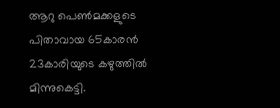ആറു പെണ്‍മക്കളുടെ പിതാവായ 65കാരന്‍ 23കാരിയുടെ കഴുത്തില്‍ മിന്നുകെട്ടി.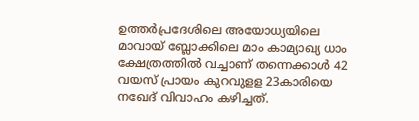ഉത്തര്‍പ്രദേശിലെ അയോധ്യയിലെ മാവായ് ബ്ലോക്കിലെ മാം കാമ്യാഖ്യ ധാം ക്ഷേത്രത്തില്‍ വച്ചാണ് തന്നെക്കാള്‍ 42 വയസ് പ്രായം കുറവുളള 23കാരിയെ നഖേദ് വിവാഹം കഴിച്ചത്.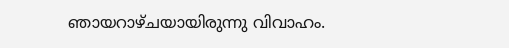ഞായറാഴ്ചയായിരുന്നു വിവാഹം.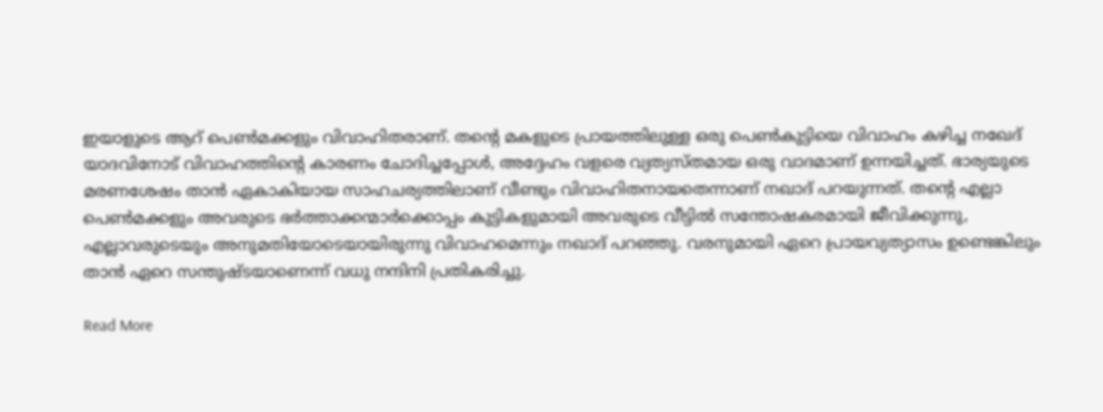ഇയാളുടെ ആറ് പെണ്‍മക്കളും വിവാഹിതരാണ്. തന്റെ മകളുടെ പ്രായത്തിലുള്ള ഒരു പെണ്‍കുട്ടിയെ വിവാഹം കഴിച്ച നഖേദ് യാദവിനോട് വിവാഹത്തിന്റെ കാരണം ചോദിച്ചപ്പോള്‍, അദ്ദേഹം വളരെ വ്യത്യസ്തമായ ഒരു വാദമാണ് ഉന്നയിച്ചത്. ഭാര്യയുടെ മരണശേഷം താന്‍ ഏകാകിയായ സാഹചര്യത്തിലാണ് വീണ്ടും വിവാഹിതനായതെന്നാണ് നഖാദ് പറയുന്നത്. തന്റെ എല്ലാ പെണ്‍മക്കളും അവരുടെ ഭര്‍ത്താക്കന്മാര്‍ക്കൊപ്പം കുട്ടികളുമായി അവരുടെ വീട്ടില്‍ സന്തോഷകരമായി ജീവിക്കുന്നു, എല്ലാവരുടെയും അനുമതിയോടെയായിരുന്നു വിവാഹമെന്നും നഖാദ് പറഞ്ഞു. വരനുമായി ഏറെ പ്രായവ്യത്യാസം ഉണ്ടെങ്കിലും താന്‍ ഏറെ സന്തുഷ്ടയാണെന്ന് വധു നന്ദിനി പ്രതികരിച്ചു.

Read More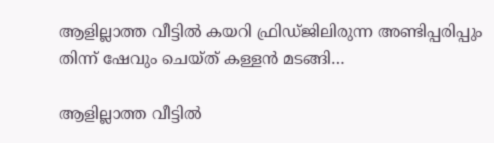ആളില്ലാത്ത വീട്ടില്‍ കയറി ഫ്രിഡ്ജിലിരുന്ന അണ്ടിപ്പരിപ്പും തിന്ന് ഷേവും ചെയ്ത് കള്ളന്‍ മടങ്ങി…

ആളില്ലാത്ത വീട്ടില്‍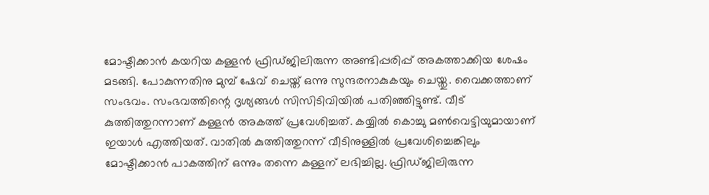മോഷ്ടിക്കാന്‍ കയറിയ കള്ളന്‍ ഫ്രിഡ്ജിലിരുന്ന അണ്ടിപ്പരിപ്പ് അകത്താക്കിയ ശേഷം മടങ്ങി. പോകുന്നതിനു മുമ്പ് ഷേവ് ചെയ്ത് ഒന്നു സുന്ദരനാകുകയും ചെയ്തു. വൈക്കത്താണ് സംഭവം. സംഭവത്തിന്റെ ദൃശ്യങ്ങള്‍ സിസിടിവിയില്‍ പതിഞ്ഞിട്ടുണ്ട്. വീട് കുത്തിത്തുറന്നാണ് കള്ളന്‍ അകത്ത് പ്രവേശിച്ചത്. കയ്യില്‍ കൊച്ചു മണ്‍വെട്ടിയുമായാണ് ഇയാള്‍ എത്തിയത്. വാതില്‍ കുത്തിത്തുറന്ന് വീടിനുള്ളില്‍ പ്രവേശിച്ചെങ്കിലും മോഷ്ടിക്കാന്‍ പാകത്തിന് ഒന്നും തന്നെ കള്ളന് ലഭിച്ചില്ല. ഫ്രിഡ്ജിലിരുന്ന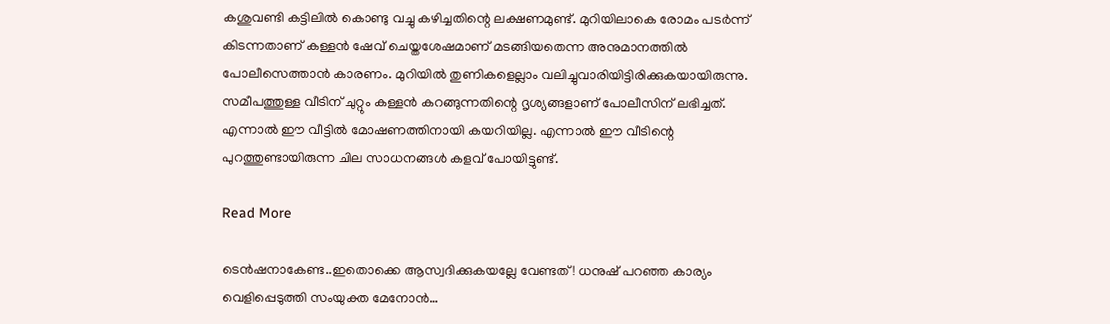കശുവണ്ടി കട്ടിലില്‍ കൊണ്ടു വച്ചു കഴിച്ചതിന്റെ ലക്ഷണമുണ്ട്. മുറിയിലാകെ രോമം പടര്‍ന്ന് കിടന്നതാണ് കള്ളന്‍ ഷേവ് ചെയ്തശേഷമാണ് മടങ്ങിയതെന്ന അനുമാനത്തില്‍ പോലീസെത്താന്‍ കാരണം. മുറിയില്‍ തുണികളെല്ലാം വലിച്ചുവാരിയിട്ടിരിക്കുകയായിരുന്നു. സമീപത്തുള്ള വീടിന് ചുറ്റും കള്ളന്‍ കറങ്ങുന്നതിന്റെ ദൃശ്യങ്ങളാണ് പോലീസിന് ലഭിച്ചത്. എന്നാല്‍ ഈ വീട്ടില്‍ മോഷണത്തിനായി കയറിയില്ല. എന്നാല്‍ ഈ വീടിന്റെ പുറത്തുണ്ടായിരുന്ന ചില സാധനങ്ങള്‍ കളവ് പോയിട്ടുണ്ട്.

Read More

ടെന്‍ഷനാകേണ്ട..ഇതൊക്കെ ആസ്വദിക്കുകയല്ലേ വേണ്ടത് ! ധനുഷ് പറഞ്ഞ കാര്യം വെളിപ്പെടുത്തി സംയുക്ത മേനോന്‍…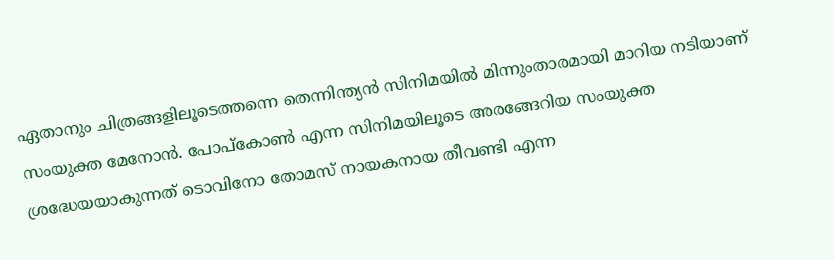ഏതാനും ചിത്രങ്ങളിലൂടെത്തന്നെ തെന്നിന്ത്യന്‍ സിനിമയില്‍ മിന്നുംതാരമായി മാറിയ നടിയാണ് സംയുക്ത മേനോന്‍. പോപ്‌കോണ്‍ എന്ന സിനിമയിലൂടെ അരങ്ങേറിയ സംയുക്ത ശ്രദ്ധേയയാകുന്നത് ടൊവിനോ തോമസ് നായകനായ തീവണ്ടി എന്ന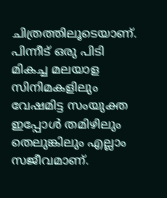ചിത്രത്തിലൂടെയാണ്. പിന്നീട് ഒരു പിടി മികച്ച മലയാള സിനിമകളിലും വേഷമിട്ട സംയുക്ത ഇപ്പോള്‍ തമിഴിലും തെലുങ്കിലും എല്ലാം സജീവമാണ്.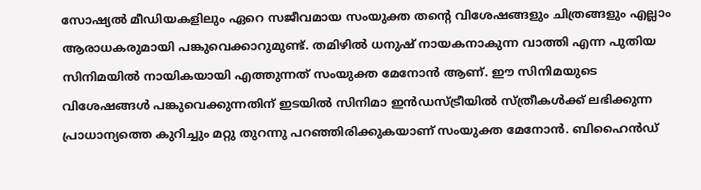സോഷ്യല്‍ മീഡിയകളിലും ഏറെ സജീവമായ സംയുക്ത തന്റെ വിശേഷങ്ങളും ചിത്രങ്ങളും എല്ലാം ആരാധകരുമായി പങ്കുവെക്കാറുമുണ്ട്. തമിഴില്‍ ധനുഷ് നായകനാകുന്ന വാത്തി എന്ന പുതിയ സിനിമയില്‍ നായികയായി എത്തുന്നത് സംയുക്ത മേനോന്‍ ആണ്. ഈ സിനിമയുടെ വിശേഷങ്ങള്‍ പങ്കുവെക്കുന്നതിന് ഇടയില്‍ സിനിമാ ഇന്‍ഡസ്ട്രീയില്‍ സ്ത്രീകള്‍ക്ക് ലഭിക്കുന്ന പ്രാധാന്യത്തെ കുറിച്ചും മറ്റു തുറന്നു പറഞ്ഞിരിക്കുകയാണ് സംയുക്ത മേനോന്‍. ബിഹൈന്‍ഡ്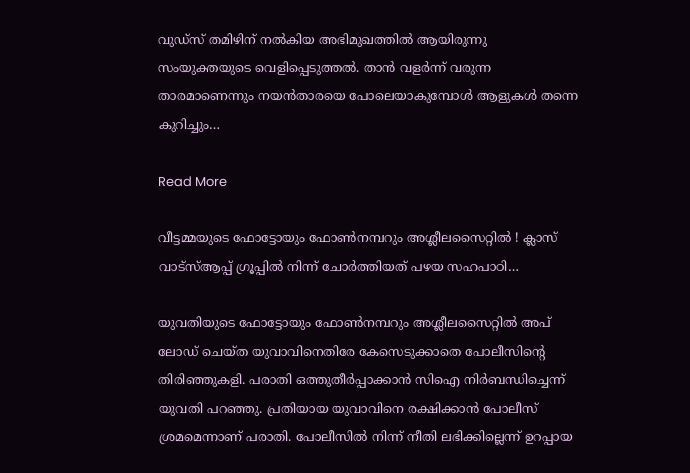വുഡ്സ് തമിഴിന് നല്‍കിയ അഭിമുഖത്തില്‍ ആയിരുന്നു സംയുക്തയുടെ വെളിപ്പെടുത്തല്‍. താന്‍ വളര്‍ന്ന് വരുന്ന താരമാണെന്നും നയന്‍താരയെ പോലെയാകുമ്പോള്‍ ആളുകള്‍ തന്നെ കുറിച്ചും…

Read More

വീട്ടമ്മയുടെ ഫോട്ടോയും ഫോണ്‍നമ്പറും അശ്ലീലസൈറ്റില്‍ ! ക്ലാസ് വാട്‌സ്ആപ്പ് ഗ്രൂപ്പില്‍ നിന്ന് ചോര്‍ത്തിയത് പഴയ സഹപാഠി…

യുവതിയുടെ ഫോട്ടോയും ഫോണ്‍നമ്പറും അശ്ലീലസൈറ്റില്‍ അപ് ലോഡ് ചെയ്ത യുവാവിനെതിരേ കേസെടുക്കാതെ പോലീസിന്റെ തിരിഞ്ഞുകളി. പരാതി ഒത്തുതീര്‍പ്പാക്കാന്‍ സിഐ നിര്‍ബന്ധിച്ചെന്ന് യുവതി പറഞ്ഞു. പ്രതിയായ യുവാവിനെ രക്ഷിക്കാന്‍ പോലീസ് ശ്രമമെന്നാണ് പരാതി. പോലീസില്‍ നിന്ന് നീതി ലഭിക്കില്ലെന്ന് ഉറപ്പായ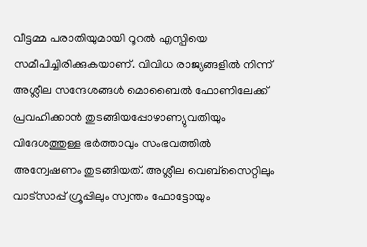വീട്ടമ്മ പരാതിയുമായി റൂറല്‍ എസ്പിയെ സമീപിച്ചിരിക്കുകയാണ്. വിവിധ രാജ്യങ്ങളില്‍ നിന്ന് അശ്ലീല സന്ദേശങ്ങള്‍ മൊബൈല്‍ ഫോണിലേക്ക് പ്രവഹിക്കാന്‍ തുടങ്ങിയപ്പോഴാണ്യുവതിയും വിദേശത്തുള്ള ഭര്‍ത്താവും സംഭവത്തില്‍ അന്വേഷണം തുടങ്ങിയത്. അശ്ലീല വെബ്‌സൈറ്റിലും വാട്‌സാപ്പ് ഗ്രൂപ്പിലും സ്വന്തം ഫോട്ടോയും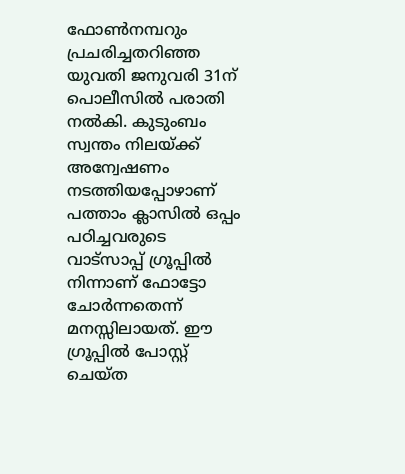ഫോണ്‍നമ്പറും പ്രചരിച്ചതറിഞ്ഞ യുവതി ജനുവരി 31ന് പൊലീസില്‍ പരാതി നല്‍കി. കുടുംബം സ്വന്തം നിലയ്ക്ക് അന്വേഷണം നടത്തിയപ്പോഴാണ് പത്താം ക്ലാസില്‍ ഒപ്പം പഠിച്ചവരുടെ വാട്‌സാപ്പ് ഗ്രൂപ്പില്‍ നിന്നാണ് ഫോട്ടോ ചോര്‍ന്നതെന്ന് മനസ്സിലായത്. ഈ ഗ്രൂപ്പില്‍ പോസ്റ്റ് ചെയ്ത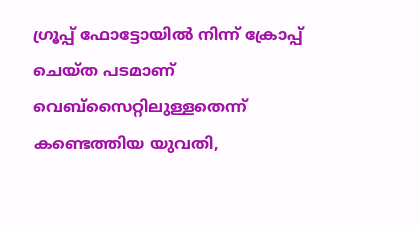ഗ്രൂപ്പ് ഫോട്ടോയില്‍ നിന്ന് ക്രോപ്പ് ചെയ്ത പടമാണ് വെബ്‌സൈറ്റിലുള്ളതെന്ന് കണ്ടെത്തിയ യുവതി,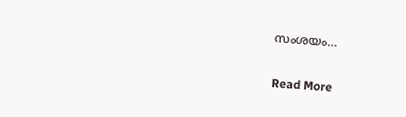സംശയം…

Read More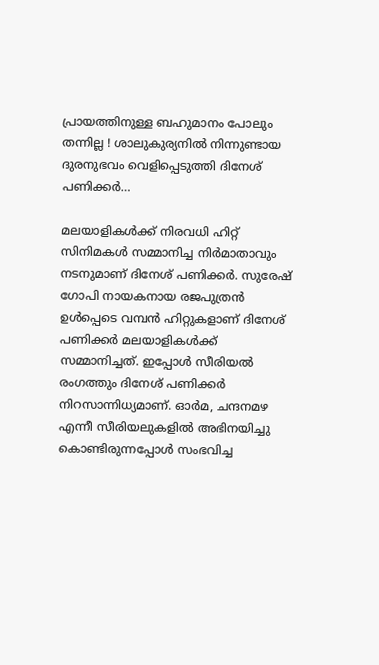പ്രായത്തിനുള്ള ബഹുമാനം പോലും തന്നില്ല ! ശാലുകുര്യനില്‍ നിന്നുണ്ടായ ദുരനുഭവം വെളിപ്പെടുത്തി ദിനേശ് പണിക്കര്‍…

മലയാളികള്‍ക്ക് നിരവധി ഹിറ്റ് സിനിമകള്‍ സമ്മാനിച്ച നിര്‍മാതാവും നടനുമാണ് ദിനേശ് പണിക്കര്‍. സുരേഷ് ഗോപി നായകനായ രജപുത്രന്‍ ഉള്‍പ്പെടെ വമ്പന്‍ ഹിറ്റുകളാണ് ദിനേശ് പണിക്കര്‍ മലയാളികള്‍ക്ക് സമ്മാനിച്ചത്. ഇപ്പോള്‍ സീരിയല്‍ രംഗത്തും ദിനേശ് പണിക്കര്‍ നിറസാന്നിധ്യമാണ്. ഓര്‍മ, ചന്ദനമഴ എന്നീ സീരിയലുകളില്‍ അഭിനയിച്ചു കൊണ്ടിരുന്നപ്പോള്‍ സംഭവിച്ച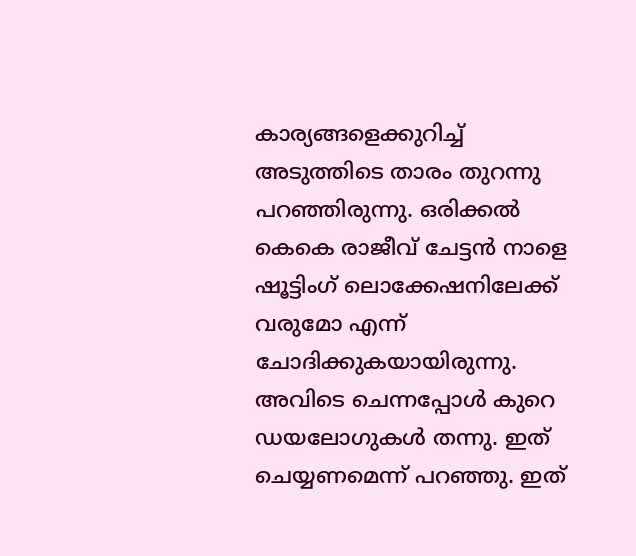കാര്യങ്ങളെക്കുറിച്ച് അടുത്തിടെ താരം തുറന്നു പറഞ്ഞിരുന്നു. ഒരിക്കല്‍ കെകെ രാജീവ് ചേട്ടന്‍ നാളെ ഷൂട്ടിംഗ് ലൊക്കേഷനിലേക്ക് വരുമോ എന്ന് ചോദിക്കുകയായിരുന്നു. അവിടെ ചെന്നപ്പോള്‍ കുറെ ഡയലോഗുകള്‍ തന്നു. ഇത് ചെയ്യണമെന്ന് പറഞ്ഞു. ഇത്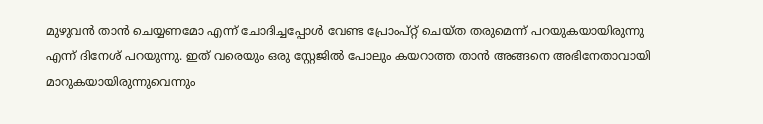മുഴുവന്‍ താന്‍ ചെയ്യണമോ എന്ന് ചോദിച്ചപ്പോള്‍ വേണ്ട പ്രോംപ്റ്റ് ചെയ്ത തരുമെന്ന് പറയുകയായിരുന്നു എന്ന് ദിനേശ് പറയുന്നു. ഇത് വരെയും ഒരു സ്റ്റേജില്‍ പോലും കയറാത്ത താന്‍ അങ്ങനെ അഭിനേതാവായി മാറുകയായിരുന്നുവെന്നും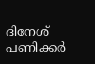ദിനേശ് പണിക്കര്‍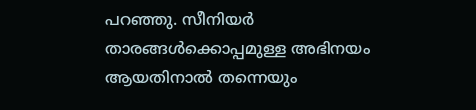പറഞ്ഞു. സീനിയര്‍ താരങ്ങള്‍ക്കൊപ്പമുള്ള അഭിനയം ആയതിനാല്‍ തന്നെയും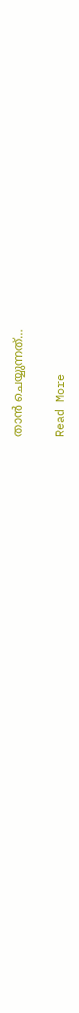താന്‍ ചെയ്യുന്നത്…

Read More